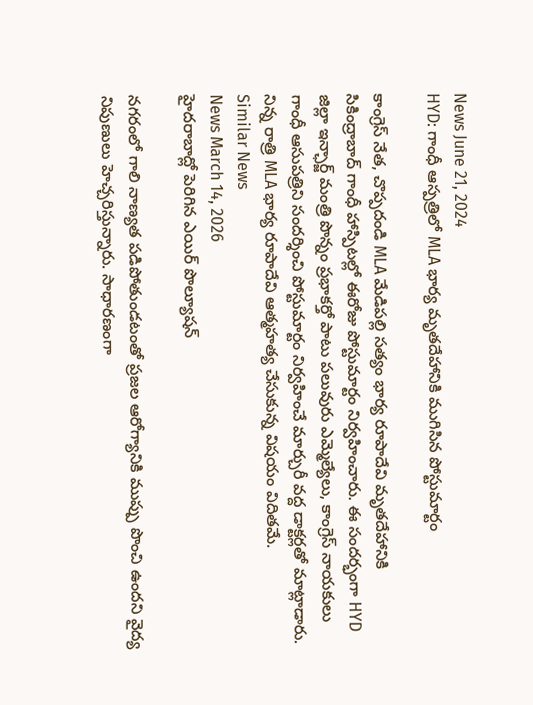News June 21, 2024
HYD: గాంధీ ఆస్పత్రిలో MLA భార్య మృతదేహానికి ముగిసిన పోస్టుమార్టం

కాంగ్రెస్ నేత, చొప్పదండి MLA మేడిపల్లి సత్యం భార్య రూపాదేవి మృతదేహానికి సికింద్రాబాద్ గాంధీ హాస్పిటల్లో ఈరోజు పోస్టుమార్టం నిర్వహించారు. ఈ సందర్భంగా HYD జిల్లా ఇన్ఛార్జ్ మంత్రి పొన్నం ప్రభాకర్తో పాటు పలువురు ఎమ్మెల్యేలు, కాంగ్రెస్ నాయకులు గాంధీ ఆసుపత్రిని సందర్శించి పోస్టుమార్టం నిర్వహించే మార్చురీ వద్ద డాక్టర్లతో మాట్లాడారు. నిన్న రాత్రి MLA భార్య రూపాదేవి ఆత్మహత్య చేసుకున్న విషయం విదితమే.
Similar News
News March 14, 2026
హైదరాబాద్లో పెరిగిన ఎయిర్ పొల్యూషన్

నగరంలో గాలి నాణ్యత పడిపోతుండటంతో ప్రజల ఆరోగ్యానికి ముప్పు పొంచి ఉందని వైద్య నిపుణులు హెచ్చరిస్తున్నారు. సాధారణంగా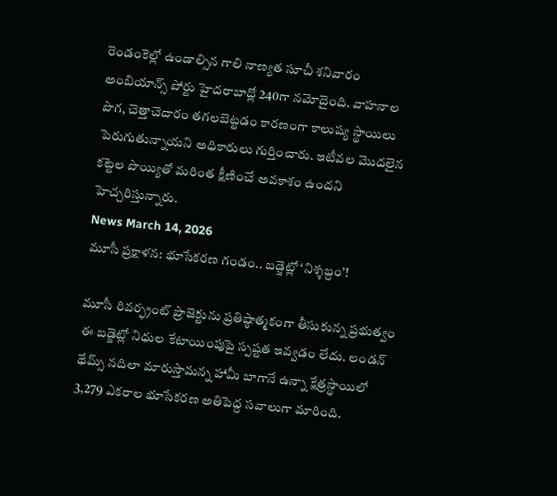రెండంకెల్లో ఉండాల్సిన గాలి నాణ్యత సూచీ శనివారం అంబియాన్స్ పోర్టు హైదరాబాద్లో 240గా నమోదైంది. వాహనాల పొగ, చెత్తాచెదారం తగలబెట్టడం కారణంగా కాలుష్య స్థాయిలు పెరుగుతున్నాయని అధికారులు గుర్తించారు. ఇటీవల మొదలైన కట్టెల పొయ్యితో మరింత క్షీణించే అవకాశం ఉందని హెచ్చరిస్తున్నారు.
News March 14, 2026
మూసీ ప్రక్షాళన: భూసేకరణ గండం.. బడ్జెట్లో ‘నిశ్శబ్దం’!

మూసీ రివర్ఫ్రంట్ ప్రాజెక్టును ప్రతిష్ఠాత్మకంగా తీసుకున్న ప్రభుత్వం ఈ బడ్జెట్లో నిధుల కేటాయింపుపై స్పష్టత ఇవ్వడం లేదు. లండన్ థేమ్స్ నదిలా మారుస్తామన్న హామీ బాగానే ఉన్నా క్షేత్రస్థాయిలో 3,279 ఎకరాల భూసేకరణ అతిపెద్ద సవాలుగా మారింది.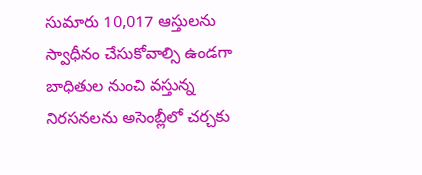సుమారు 10,017 ఆస్తులను స్వాధీనం చేసుకోవాల్సి ఉండగా బాధితుల నుంచి వస్తున్న నిరసనలను అసెంబ్లీలో చర్చకు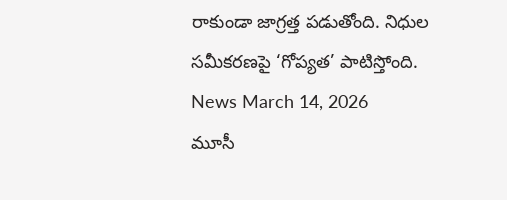రాకుండా జాగ్రత్త పడుతోంది. నిధుల సమీకరణపై ‘గోప్యత’ పాటిస్తోంది.
News March 14, 2026
మూసీ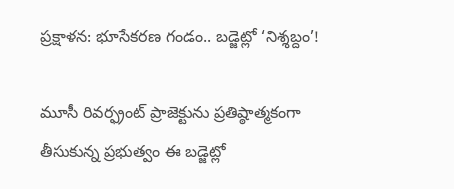ప్రక్షాళన: భూసేకరణ గండం.. బడ్జెట్లో ‘నిశ్శబ్దం’!

మూసీ రివర్ఫ్రంట్ ప్రాజెక్టును ప్రతిష్ఠాత్మకంగా తీసుకున్న ప్రభుత్వం ఈ బడ్జెట్లో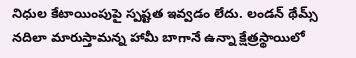నిధుల కేటాయింపుపై స్పష్టత ఇవ్వడం లేదు. లండన్ థేమ్స్ నదిలా మారుస్తామన్న హామీ బాగానే ఉన్నా క్షేత్రస్థాయిలో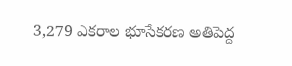3,279 ఎకరాల భూసేకరణ అతిపెద్ద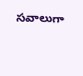సవాలుగా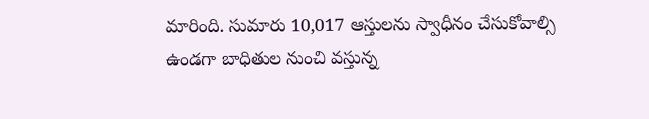మారింది. సుమారు 10,017 ఆస్తులను స్వాధీనం చేసుకోవాల్సి ఉండగా బాధితుల నుంచి వస్తున్న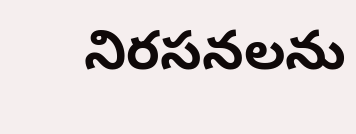నిరసనలను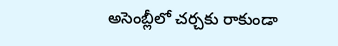అసెంబ్లీలో చర్చకు రాకుండా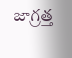జాగ్రత్త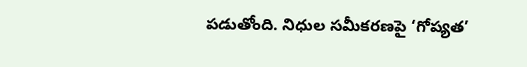పడుతోంది. నిధుల సమీకరణపై ‘గోప్యత’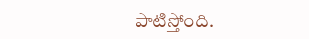పాటిస్తోంది.